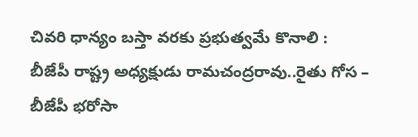చివరి ధాన్యం బస్తా వరకు ప్రభుత్వమే కొనాలి : బీజేపీ రాష్ట్ర అధ్యక్షుడు రామచంద్రరావు..రైతు గోస – బీజేపీ భరోసా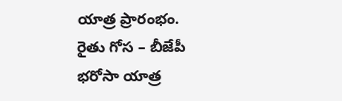యాత్ర ప్రారంభం.
రైతు గోస – బీజేపీ భరోసా యాత్ర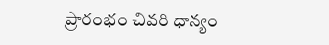ప్రారంభం చివరి ధాన్యం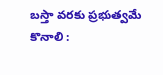బస్తా వరకు ప్రభుత్వమే కొనాలి :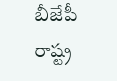బీజేపీ రాష్ట్ర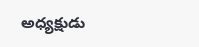అధ్యక్షుడు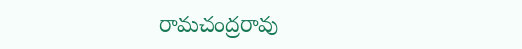రామచంద్రరావు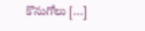కొనుగోలు […]